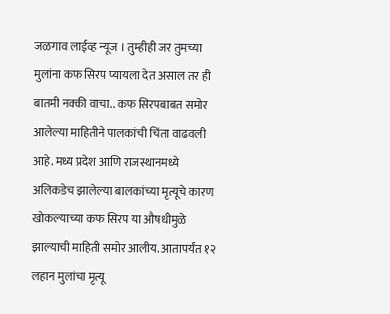जळगाव लाईव्ह न्यूज । तुम्हीही जर तुमच्या मुलांना कफ सिरप प्यायला देत असाल तर ही बातमी नक्की वाचा.. कफ सिरपबाबत समोर आलेल्या माहितीने पालकांची चिंता वाढवली आहे. मध्य प्रदेश आणि राजस्थानमध्ये अलिकडेच झालेल्या बालकांच्या मृत्यूचे कारण खोकल्याच्या कफ सिरप या औषधीमुळे झाल्याची माहिती समोर आलीय. आतापर्यंत १२ लहान मुलांचा मृत्यू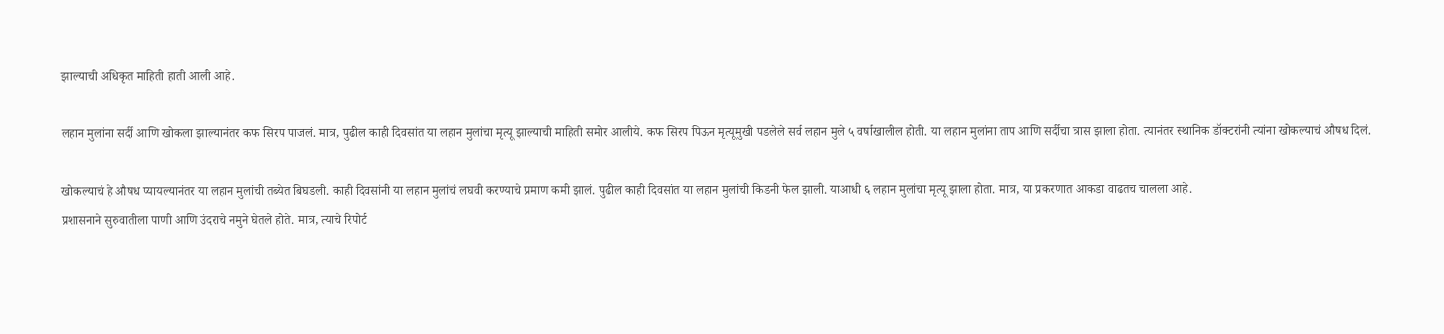झाल्याची अधिकृत माहिती हाती आली आहे.

लहान मुलांना सर्दी आणि खोकला झाल्यानंतर कफ सिरप पाजलं. मात्र, पुढील काही दिवसांत या लहान मुलांचा मृत्यू झाल्याची माहिती समोर आलीये. कफ सिरप पिऊन मृत्यूमुखी पडलेले सर्व लहान मुले ५ वर्षाखालील होती. या लहान मुलांना ताप आणि सर्दीचा त्रास झाला होता. त्यानंतर स्थानिक डॉक्टरांनी त्यांना खोकल्याचं औषध दिलं.

खोकल्याचं हे औषध प्यायल्यानंतर या लहान मुलांची तब्येत बिघडली. काही दिवसांनी या लहान मुलांचं लघवी करण्याचे प्रमाण कमी झालं. पुढील काही दिवसांत या लहान मुलांची किडनी फेल झाली. याआधी ६ लहान मुलांचा मृत्यू झाला होता. मात्र, या प्रकरणात आकडा वाढतच चालला आहे.
प्रशासनाने सुरुवातीला पाणी आणि उंदराचे नमुने घेतले होते. मात्र, त्याचे रिपोर्ट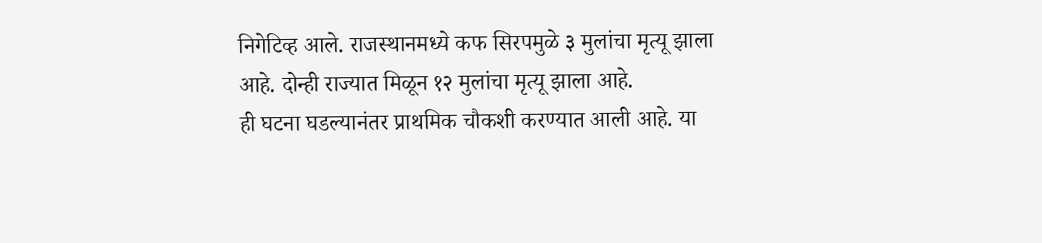निगेटिव्ह आले. राजस्थानमध्ये कफ सिरपमुळे ३ मुलांचा मृत्यू झाला आहे. दोन्ही राज्यात मिळून १२ मुलांचा मृत्यू झाला आहे.
ही घटना घडल्यानंतर प्राथमिक चौकशी करण्यात आली आहे. या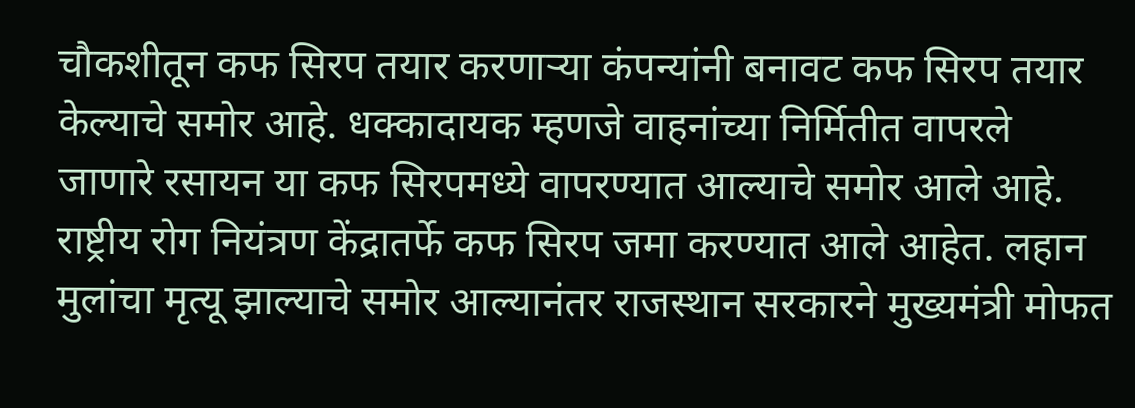चौकशीतून कफ सिरप तयार करणाऱ्या कंपन्यांनी बनावट कफ सिरप तयार केल्याचे समोर आहे. धक्कादायक म्हणजे वाहनांच्या निर्मितीत वापरले जाणारे रसायन या कफ सिरपमध्ये वापरण्यात आल्याचे समोर आले आहे. राष्ट्रीय रोग नियंत्रण केंद्रातर्फे कफ सिरप जमा करण्यात आले आहेत. लहान मुलांचा मृत्यू झाल्याचे समोर आल्यानंतर राजस्थान सरकारने मुख्यमंत्री मोफत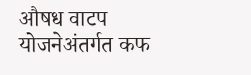औषध वाटप योजनेअंतर्गत कफ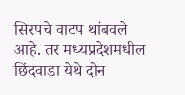सिरपचे वाटप थांबवले आहे. तर मध्यप्रदेशमधील छिंदवाडा येथे दोन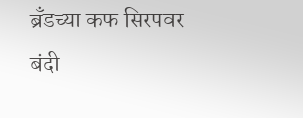ब्रँडच्या कफ सिरपवर बंदी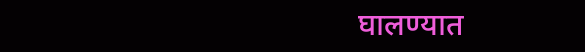घालण्यात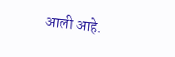आली आहे.